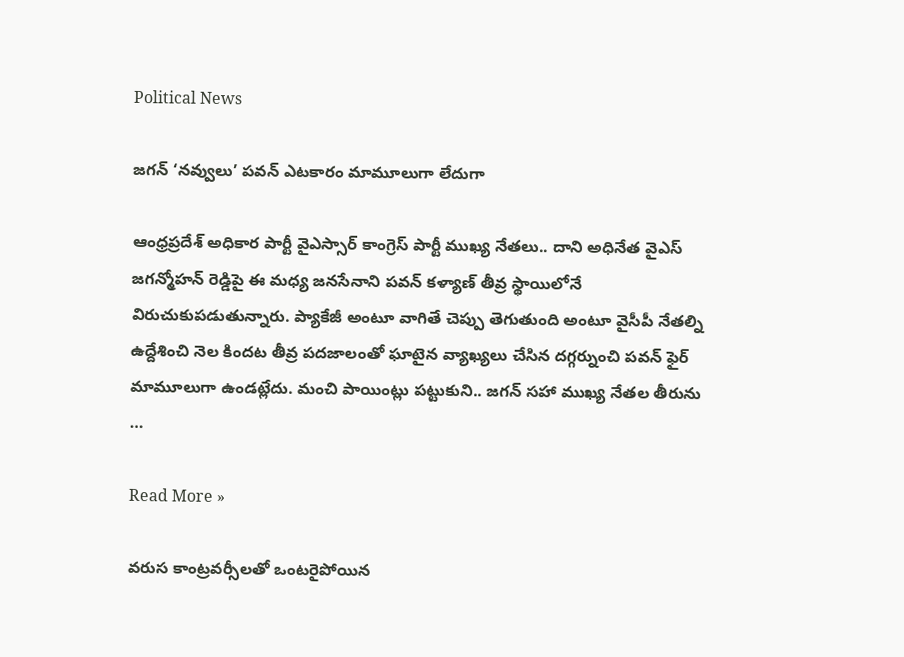Political News

జగన్‌ ‘నవ్వులు’ పవన్ ఎటకారం మామూలుగా లేదుగా

ఆంధ్రప్రదేశ్ అధికార పార్టీ వైఎస్సార్ కాంగ్రెస్ పార్టీ ముఖ్య నేతలు.. దాని అధినేత వైఎస్ జగన్మోహన్ రెడ్డిపై ఈ మధ్య జనసేనాని పవన్ కళ్యాణ్ తీవ్ర స్థాయిలోనే విరుచుకుపడుతున్నారు. ప్యాకేజీ అంటూ వాగితే చెప్పు తెగుతుంది అంటూ వైసీపీ నేతల్ని ఉద్దేశించి నెల కిందట తీవ్ర పదజాలంతో ఘాటైన వ్యాఖ్యలు చేసిన దగ్గర్నుంచి పవన్ ఫైర్ మామూలుగా ఉండట్లేదు. మంచి పాయింట్లు పట్టుకుని.. జగన్ సహా ముఖ్య నేతల తీరును …

Read More »

వ‌రుస కాంట్ర‌వ‌ర్సీల‌తో ఒంట‌రైపోయిన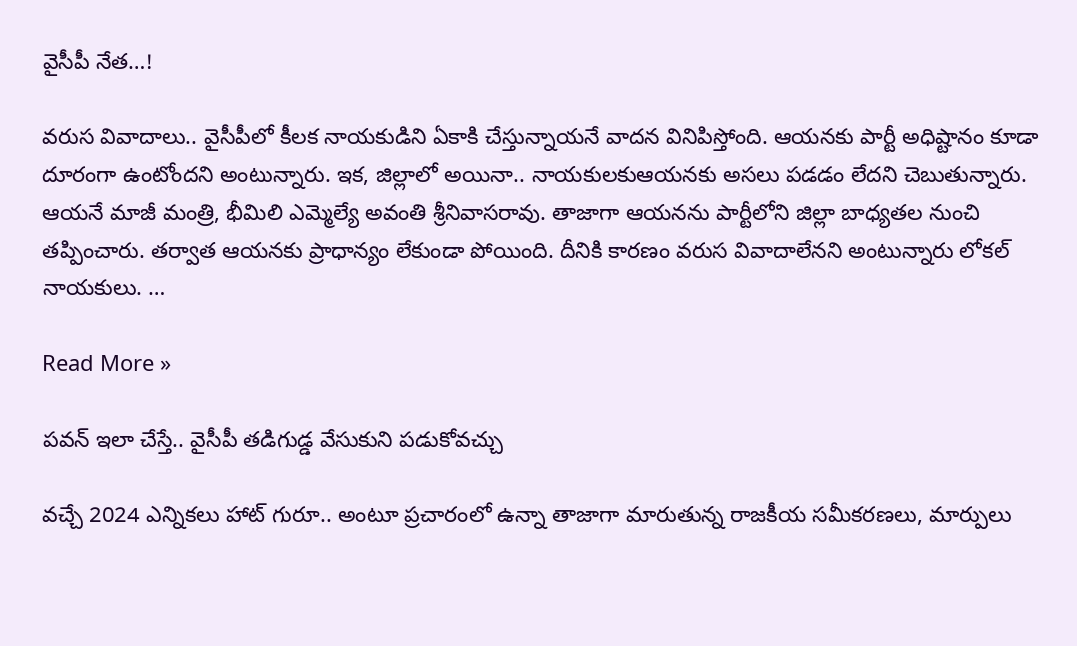వైసీపీ నేత‌…!

వ‌రుస వివాదాలు.. వైసీపీలో కీల‌క నాయ‌కుడిని ఏకాకి చేస్తున్నాయ‌నే వాద‌న వినిపిస్తోంది. ఆయ‌న‌కు పార్టీ అధిష్టానం కూడా దూరంగా ఉంటోంద‌ని అంటున్నారు. ఇక‌, జిల్లాలో అయినా.. నాయ‌కుల‌కుఆయ‌న‌కు అస‌లు ప‌డ‌డం లేద‌ని చెబుతున్నారు. ఆయ‌నే మాజీ మంత్రి, భీమిలి ఎమ్మెల్యే అవంతి శ్రీనివాస‌రావు. తాజాగా ఆయ‌న‌ను పార్టీలోని జిల్లా బాధ్య‌త‌ల నుంచి త‌ప్పించారు. త‌ర్వాత ఆయ‌న‌కు ప్రాధాన్యం లేకుండా పోయింది. దీనికి కార‌ణం వ‌రుస వివాదాలేన‌ని అంటున్నారు లోక‌ల్ నాయ‌కులు. …

Read More »

పవన్ ఇలా చేస్తే.. వైసీపీ త‌డిగుడ్డ వేసుకుని ప‌డుకోవచ్చు

వ‌చ్చే 2024 ఎన్నిక‌లు హాట్ గురూ.. అంటూ ప్ర‌చారంలో ఉన్నా తాజాగా మారుతున్న రాజ‌కీయ స‌మీక‌ర‌ణ‌లు, మార్పులు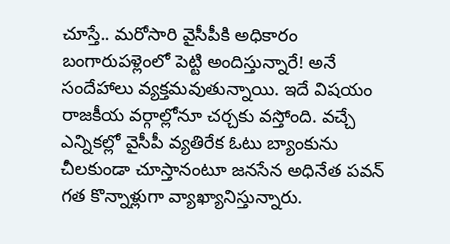చూస్తే.. మ‌రోసారి వైసీపీకి అధికారం బంగారుప‌ళ్లెంలో పెట్టి అందిస్తున్నారే! అనే సందేహాలు వ్య‌క్త‌మ‌వుతున్నాయి. ఇదే విష‌యం రాజ‌కీయ వ‌ర్గాల్లోనూ చ‌ర్చ‌కు వస్తోంది. వ‌చ్చే ఎన్నిక‌ల్లో వైసీపీ వ్య‌తిరేక ఓటు బ్యాంకును చీల‌కుండా చూస్తానంటూ జ‌న‌సేన అధినేత ప‌వ‌న్ గ‌త కొన్నాళ్లుగా వ్యాఖ్యానిస్తున్నారు.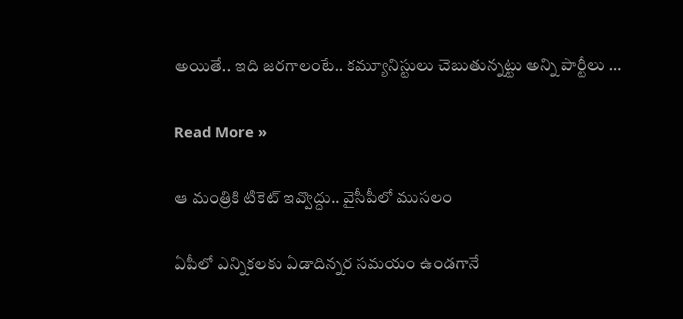అయితే.. ఇది జ‌ర‌గాలంటే.. క‌మ్యూనిస్టులు చెబుతున్న‌ట్టు అన్ని పార్టీలు …

Read More »

ఆ మంత్రికి టికెట్ ఇవ్వొద్దు.. వైసీపీలో ముస‌లం

ఏపీలో ఎన్నిక‌ల‌కు ఏడాదిన్నర స‌మ‌యం ఉండ‌గానే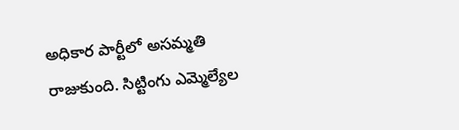అధికార పార్టీలో అస‌మ్మ‌తి రాజుకుంది. సిట్టింగు ఎమ్మెల్యేల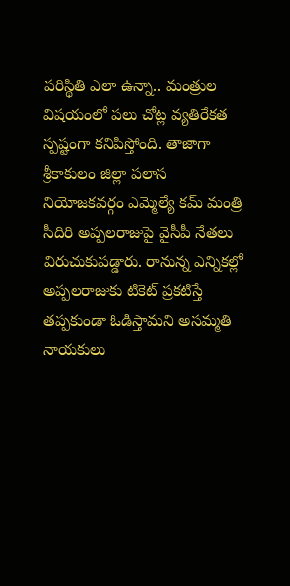ప‌రిస్థితి ఎలా ఉన్నా.. మంత్రుల విష‌యంలో ప‌లు చోట్ల వ్య‌తిరేక‌త స్ప‌ష్టంగా క‌నిపిస్తోంది. తాజాగా శ్రీకాకులం జిల్లా ప‌లాస నియోజ‌క‌వ‌ర్గం ఎమ్మెల్యే క‌మ్ మంత్రి సీదిరి అప్ప‌ల‌రాజుపై వైసీపీ నేత‌లు విరుచుకుప‌డ్డారు. రానున్న ఎన్నికల్లో అప్పలరాజుకు టికెట్ ప్రకటిస్తే తప్పకుండా ఓడిస్తామని అసమ్మతి నాయకులు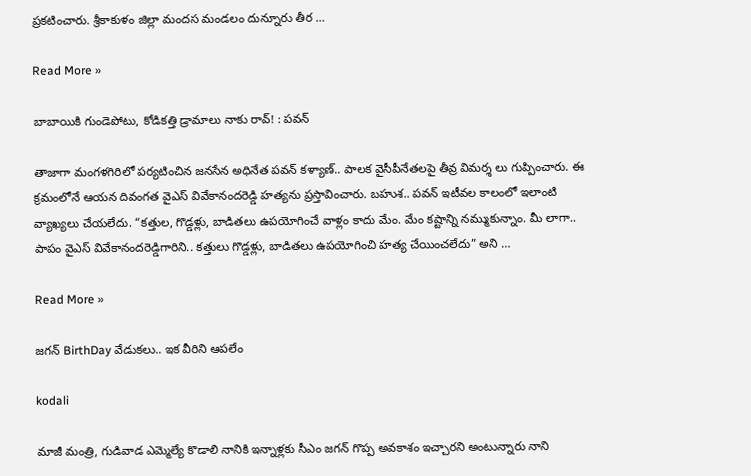ప్రకటించారు. శ్రీకాకుళం జిల్లా మందస మండలం దున్నూరు తీర …

Read More »

బాబాయికి గుండెపోటు, కోడిక‌త్తి డ్రామాలు నాకు రావ్‌! : ప‌వ‌న్

తాజాగా మంగ‌ళ‌గిరిలో ప‌ర్య‌టించిన జ‌న‌సేన అధినేత ప‌వ‌న్ క‌ళ్యాణ్‌.. పాల‌క‌ వైసీపీనేత‌ల‌పై తీవ్ర విమ‌ర్శ లు గుప్పించారు. ఈ క్ర‌మంలోనే ఆయ‌న దివంగ‌త వైఎస్ వివేకానంద‌రెడ్డి హ‌త్య‌ను ప్ర‌స్తావించారు. బ‌హుశ‌.. ప‌వ‌న్ ఇటీవ‌ల కాలంలో ఇలాంటి వ్యాఖ్య‌లు చేయ‌లేదు. “క‌త్తుల‌, గొడ్డ‌ళ్లు, బాడిత‌లు ఉప‌యోగించే వాళ్లం కాదు మేం. మేం క‌ష్టాన్ని న‌మ్ముకున్నాం. మీ లాగా.. పాపం వైఎస్ వివేకానంద‌రెడ్డిగారిని.. క‌త్తులు గొడ్డ‌ళ్లు, బాడిత‌లు ఉప‌యోగించి హ‌త్య చేయించ‌లేదు” అని …

Read More »

జ‌గ‌న్‌ BirthDay వేడుకలు.. ఇక వీరిని ఆపలేం

kodali

మాజీ మంత్రి, గుడివాడ ఎమ్మెల్యే కొడాలి నానికి ఇన్నాళ్ల‌కు సీఎం జ‌గ‌న్ గొప్ప అవ‌కాశం ఇచ్చార‌ని అంటున్నారు నాని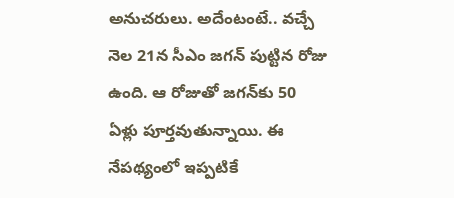అనుచ‌రులు. అదేంటంటే.. వ‌చ్చే నెల 21న సీఎం జ‌గ‌న్ పుట్టిన రోజు ఉంది. ఆ రోజుతో జ‌గ‌న్‌కు 50 ఏళ్లు పూర్త‌వుతున్నాయి. ఈ నేప‌థ్యంలో ఇప్ప‌టికే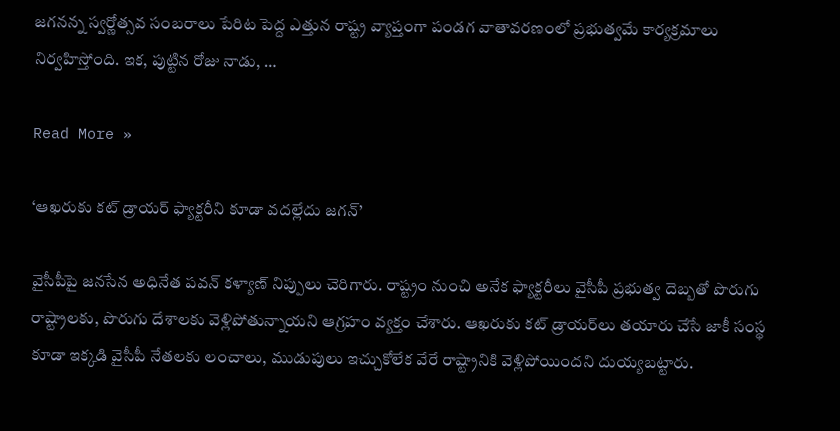జ‌గ‌న‌న్న స్వ‌ర్ణోత్సవ సంబ‌రాలు పేరిట పెద్ద ఎత్తున రాష్ట్ర వ్యాప్తంగా పండ‌గ వాతావ‌ర‌ణంలో ప్ర‌భుత్వ‌మే కార్య‌క్ర‌మాలు నిర్వ‌హిస్తోంది. ఇక‌, పుట్టిన రోజు నాడు, …

Read More »

‘ఆఖ‌రుకు క‌ట్ డ్రాయ‌ర్ ఫ్యాక్ట‌రీని కూడా వ‌ద‌ల్లేదు జ‌గ‌న్‌’

వైసీపీపై జ‌న‌సేన అధినేత ప‌వ‌న్ క‌ళ్యాణ్ నిప్పులు చెరిగారు. రాష్ట్రం నుంచి అనేక ఫ్యాక్ట‌రీలు వైసీపీ ప్ర‌భుత్వ దెబ్బ‌తో పొరుగు రాష్ట్రాల‌కు, పొరుగు దేశాల‌కు వెళ్లిపోతున్నాయ‌ని ఆగ్ర‌హం వ్య‌క్తం చేశారు. ఆఖ‌రుకు క‌ట్ డ్రాయ‌ర్‌లు త‌యారు చేసే జాకీ సంస్థ కూడా ఇక్క‌డి వైసీపీ నేత‌ల‌కు లంచాలు, ముడుపులు ఇచ్చుకోలేక వేరే రాష్ట్రానికి వెళ్లిపోయింద‌ని దుయ్య‌బ‌ట్టారు.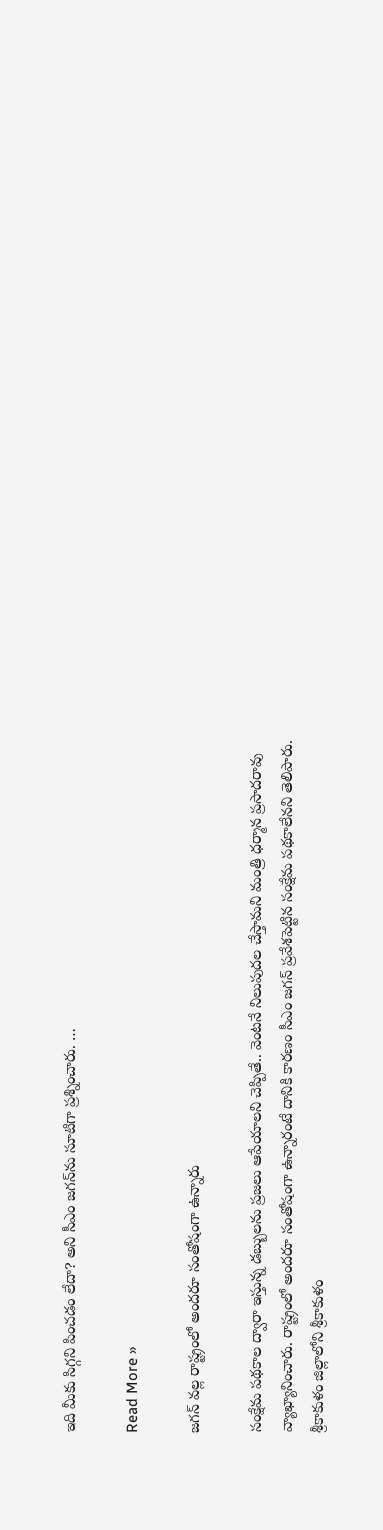ఇది మీకు సిగ్గ‌ని పించ‌డం లేదా? అని సీఎం జ‌గ‌న్‌ను సూటిగా ప్ర‌శ్నించారు. …

Read More »

జగన్‌ వల్ల రాష్ట్రంలో అందరూ సంతోషంగా ఉన్నారు

సంక్షేమ పథకాల ద్వారా ఇస్తున్న డబ్బులను ప్రజలు ఆపేయాలని చెప్పితే.. వెంటనే నిలుపుదల చేస్తామని మంత్రి ధర్మాన ప్రసాదరావు వ్యాఖ్యానించారు. రాష్ట్రంలో అందరూ సంతోషంగా ఉన్నారంటే దానికి కారణం సీఎం జగన్‌ ప్రవేశపెట్టిన సంక్షేమ పథకాలేన‌ని తెలిపారు. శ్రీకాకుళం జిల్లాలోని శ్రీకాకుళం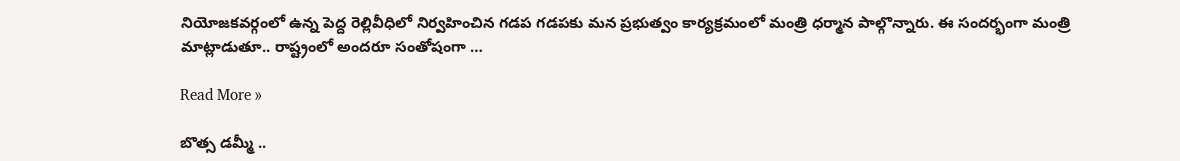నియోజ‌క‌వ‌ర్గంలో ఉన్న‌ పెద్ద రెల్లివీధిలో నిర్వహించిన గడప గడపకు మన ప్రభుత్వం కార్యక్రమంలో మంత్రి ధర్మాన పాల్గొన్నారు. ఈ సంద‌ర్భంగా మంత్రి మాట్లాడుతూ.. రాష్ట్రంలో అందరూ సంతోషంగా …

Read More »

బొత్స డ‌మ్మీ ..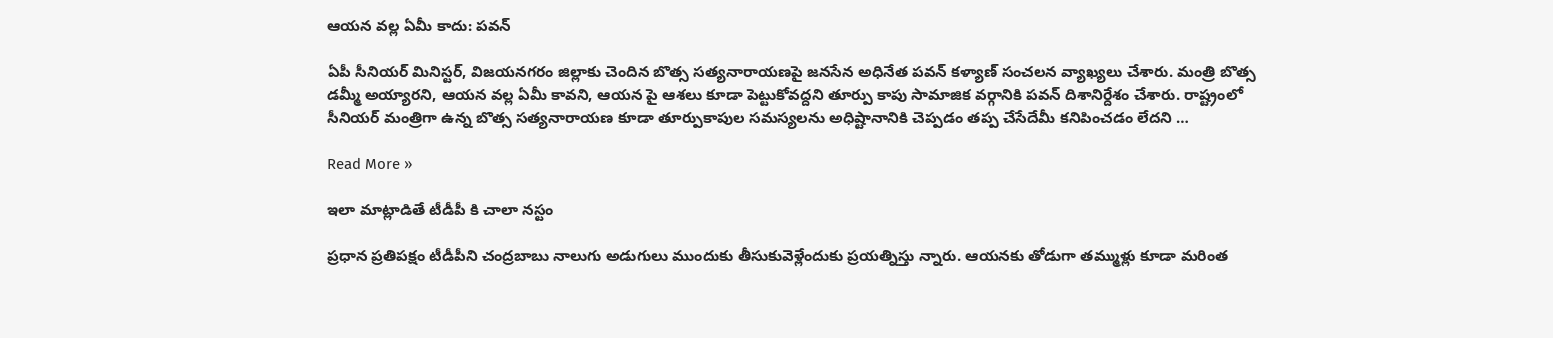ఆయ‌న వ‌ల్ల ఏమీ కాదు: ప‌వ‌న్

ఏపీ సీనియ‌ర్ మినిస్ట‌ర్, విజ‌య‌న‌గ‌రం జిల్లాకు చెందిన బొత్స స‌త్య‌నారాయ‌ణ‌పై జ‌న‌సేన అధినేత ప‌వ‌న్ క‌ళ్యాణ్ సంచ‌ల‌న వ్యాఖ్య‌లు చేశారు. మంత్రి బొత్స డమ్మీ అయ్యార‌ని, ఆయ‌న వ‌ల్ల ఏమీ కావ‌ని, ఆయ‌న పై ఆశ‌లు కూడా పెట్టుకోవ‌ద్ద‌ని తూర్పు కాపు సామాజిక వ‌ర్గానికి ప‌వ‌న్ దిశానిర్దేశం చేశారు. రాష్ట్రంలో సీనియర్ మంత్రిగా ఉన్న బొత్స సత్యనారాయణ కూడా తూర్పుకాపుల సమస్యలను అధిష్టానానికి చెప్పడం తప్ప చేసేదేమీ కనిపించడం లేదని …

Read More »

ఇలా మాట్లాడితే టీడీపీ కి చాలా నస్టం

ప్ర‌ధాన ప్ర‌తిప‌క్షం టీడీపీని చంద్ర‌బాబు నాలుగు అడుగులు ముందుకు తీసుకువెళ్లేందుకు ప్ర‌య‌త్నిస్తు న్నారు. ఆయ‌న‌కు తోడుగా త‌మ్ముళ్లు కూడా మరింత‌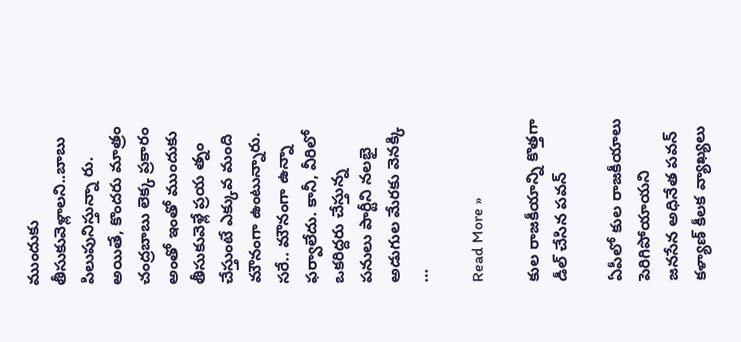ముందుకు తీసుకువెళ్లాల‌ని..బాబు పిలుపునిస్తున్నా రు. అయితే, కొంద‌రు మాత్రం చంద్ర‌బాబు లెక్క ప్ర‌కారం అంతో ఇంతో ముందుకు తీసుకువెళ్లే ప్ర‌య త్నం చేస్తుంటే ఎక్కువ మంది మౌనంగా ఉంటున్నారు. స‌రే.. మౌనంగా ఉన్నా ఫ‌ర్వాలేదు. కానీ, వీరిలో ఒక‌రిద్ద‌రు చేస్తున్న ప‌నులు పార్టీని న‌ల‌భై అడుగుల మేర‌కు వెన‌క్కి …

Read More »

కుల రాజకీయాన్ని కొత్తగా డీల్ చేసిన పవన్

ఏపీలో కుల రాజ‌కీయాలు పెరిగిపోయాయ‌ని జ‌న‌సేన అధినేత ప‌వ‌న్ క‌ళ్యాణ్ కీల‌క వ్యాఖ్య‌లు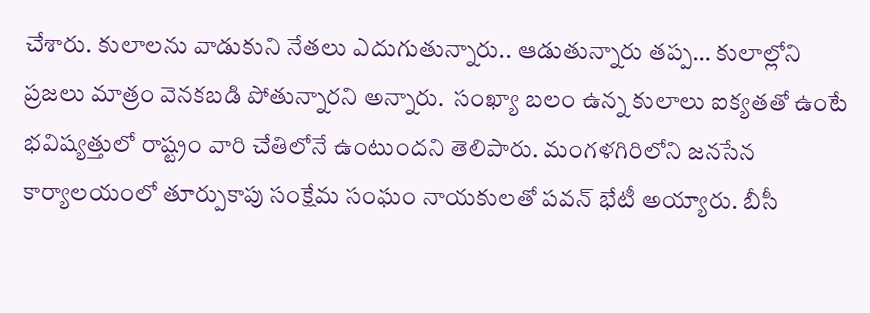చేశారు. కులాలను వాడుకుని నేతలు ఎదుగుతున్నారు.. ఆడుతున్నారు తప్ప… కులాల్లోని ప్రజలు మాత్రం వెనకబడి పోతున్నారని అన్నారు.  సంఖ్యా బలం ఉన్న కులాలు ఐక్యతతో ఉంటే భవిష్యత్తులో రాష్ట్రం వారి చేతిలోనే ఉంటుందని తెలిపారు. మంగళగిరిలోని జనసేన కార్యాలయంలో తూర్పుకాపు సంక్షేమ సంఘం నాయకులతో పవన్ భేటీ అయ్యారు. బీసీ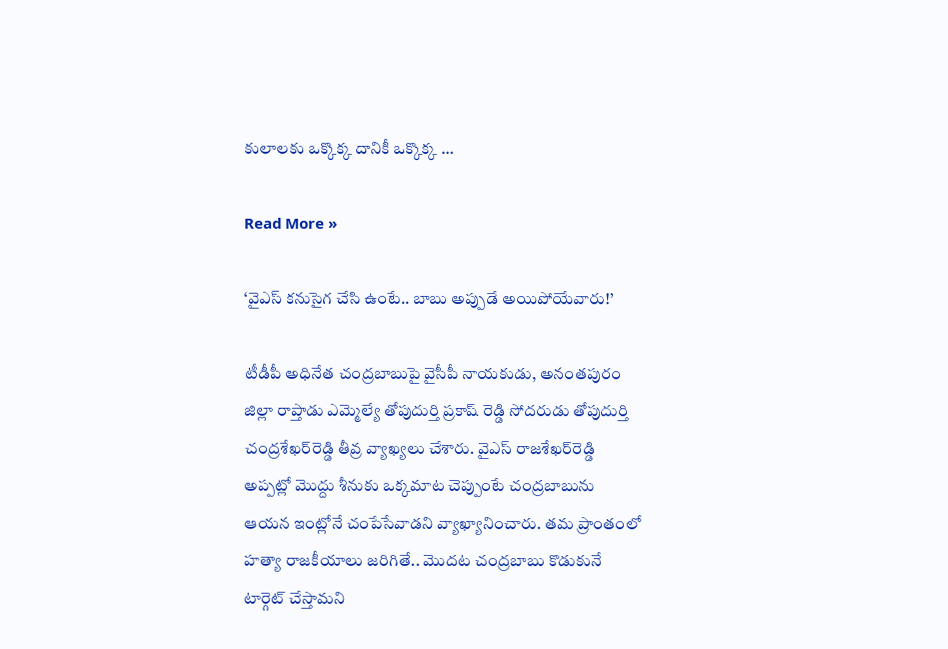కులాలకు ఒక్కొక్క దానికీ ఒక్కొక్క …

Read More »

‘వైఎస్ క‌నుసైగ చేసి ఉంటే.. బాబు అప్పుడే అయిపోయేవారు!’

టీడీపీ అధినేత చంద్ర‌బాబుపై వైసీపీ నాయ‌కుడు, అనంతపురం జిల్లా రాప్తాడు ఎమ్మెల్యే తోపుదుర్తి ప్రకాష్ రెడ్డి సోదరుడు తోపుదుర్తి చంద్రశేఖర్‌రెడ్డి తీవ్ర వ్యాఖ్య‌లు చేశారు. వైఎస్ రాజశేఖర్‌రెడ్డి అప్పట్లో మొద్దు శీనుకు ఒక్కమాట చెప్పుంటే చంద్రబాబును ఆయన ఇంట్లోనే చంపేసేవాడని వ్యాఖ్యానించారు. తమ ప్రాంతంలో హత్యా రాజకీయాలు జరిగితే.. మొదట చంద్రబాబు కొడుకునే టార్గెట్ చేస్తామని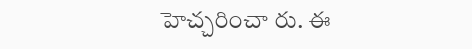హెచ్చరించా రు. ఈ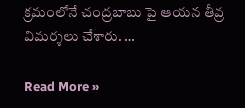క్ర‌మంలోనే చంద్ర‌బాబు పై ఆయ‌న తీవ్ర విమ‌ర్శ‌లు చేశారు. …

Read More »